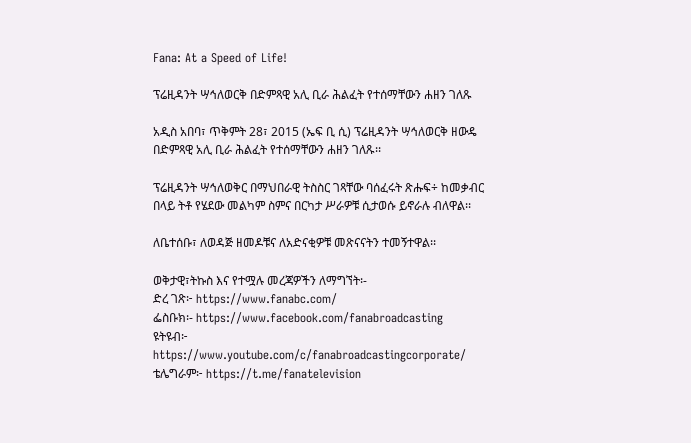Fana: At a Speed of Life!

ፕሬዚዳንት ሣኅለወርቅ በድምጻዊ አሊ ቢራ ሕልፈት የተሰማቸውን ሐዘን ገለጹ

አዲስ አበባ፣ ጥቅምት 28፣ 2015 (ኤፍ ቢ ሲ) ፕሬዚዳንት ሣኅለወርቅ ዘውዴ በድምጻዊ አሊ ቢራ ሕልፈት የተሰማቸውን ሐዘን ገለጹ፡፡

ፕሬዚዳንት ሣኅለወቅር በማህበራዊ ትስስር ገጻቸው ባሰፈሩት ጽሑፍ÷ ከመቃብር በላይ ትቶ የሄደው መልካም ስምና በርካታ ሥራዎቹ ሲታወሱ ይኖራሉ ብለዋል፡፡

ለቤተሰቡ፣ ለወዳጅ ዘመዶቹና ለአድናቂዎቹ መጽናናትን ተመኝተዋል፡፡

ወቅታዊ፣ትኩስ እና የተሟሉ መረጃዎችን ለማግኘት፡-
ድረ ገጽ፦ https://www.fanabc.com/
ፌስቡክ፡- https://www.facebook.com/fanabroadcasting
ዩትዩብ፦ https://www.youtube.com/c/fanabroadcastingcorporate/
ቴሌግራም፦ https://t.me/fanatelevision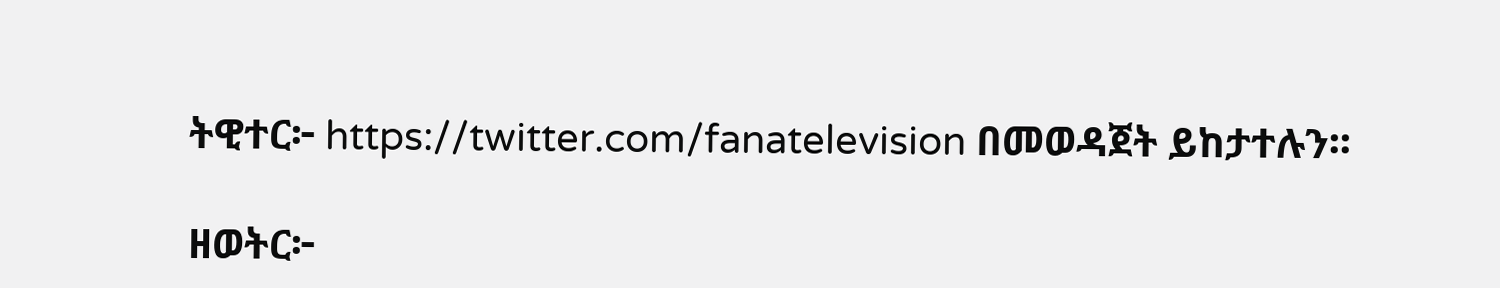ትዊተር፦ https://twitter.com/fanatelevision በመወዳጀት ይከታተሉን፡፡

ዘወትር፦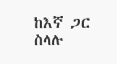ከእኛ ጋር ስላሉ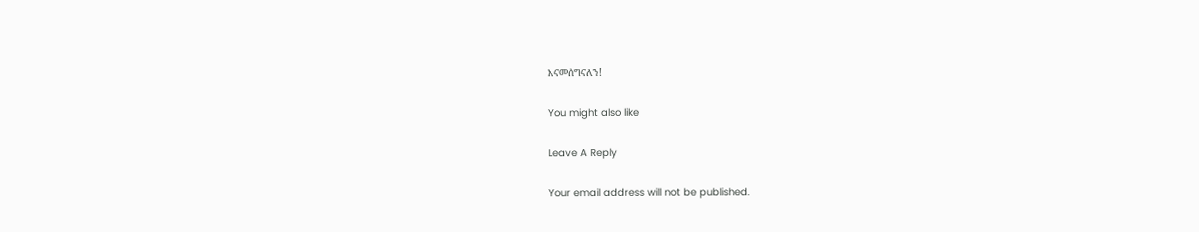እናመሰግናለን!

You might also like

Leave A Reply

Your email address will not be published.